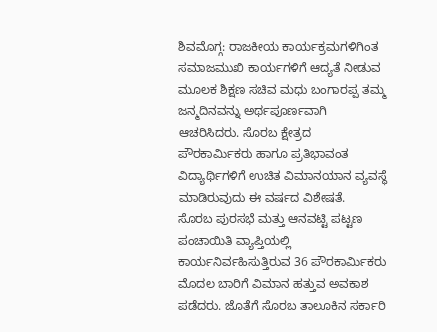ಶಿವಮೊಗ್ಗ: ರಾಜಕೀಯ ಕಾರ್ಯಕ್ರಮಗಳಿಗಿಂತ ಸಮಾಜಮುಖಿ ಕಾರ್ಯಗಳಿಗೆ ಆದ್ಯತೆ ನೀಡುವ ಮೂಲಕ ಶಿಕ್ಷಣ ಸಚಿವ ಮಧು ಬಂಗಾರಪ್ಪ ತಮ್ಮ ಜನ್ಮದಿನವನ್ನು ಅರ್ಥಪೂರ್ಣವಾಗಿ ಆಚರಿಸಿದರು. ಸೊರಬ ಕ್ಷೇತ್ರದ ಪೌರಕಾರ್ಮಿಕರು ಹಾಗೂ ಪ್ರತಿಭಾವಂತ ವಿದ್ಯಾರ್ಥಿಗಳಿಗೆ ಉಚಿತ ವಿಮಾನಯಾನ ವ್ಯವಸ್ಥೆ ಮಾಡಿರುವುದು ಈ ವರ್ಷದ ವಿಶೇಷತೆ.
ಸೊರಬ ಪುರಸಭೆ ಮತ್ತು ಆನವಟ್ಟಿ ಪಟ್ಟಣ ಪಂಚಾಯಿತಿ ವ್ಯಾಪ್ತಿಯಲ್ಲಿ ಕಾರ್ಯನಿರ್ವಹಿಸುತ್ತಿರುವ 36 ಪೌರಕಾರ್ಮಿಕರು ಮೊದಲ ಬಾರಿಗೆ ವಿಮಾನ ಹತ್ತುವ ಅವಕಾಶ ಪಡೆದರು. ಜೊತೆಗೆ ಸೊರಬ ತಾಲೂಕಿನ ಸರ್ಕಾರಿ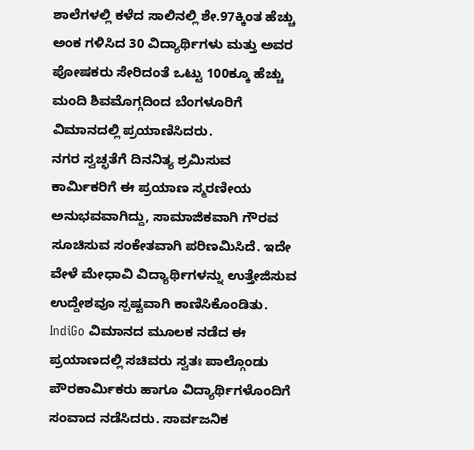ಶಾಲೆಗಳಲ್ಲಿ ಕಳೆದ ಸಾಲಿನಲ್ಲಿ ಶೇ.97ಕ್ಕಿಂತ ಹೆಚ್ಚು ಅಂಕ ಗಳಿಸಿದ 30 ವಿದ್ಯಾರ್ಥಿಗಳು ಮತ್ತು ಅವರ ಪೋಷಕರು ಸೇರಿದಂತೆ ಒಟ್ಟು 100ಕ್ಕೂ ಹೆಚ್ಚು ಮಂದಿ ಶಿವಮೊಗ್ಗದಿಂದ ಬೆಂಗಳೂರಿಗೆ ವಿಮಾನದಲ್ಲಿ ಪ್ರಯಾಣಿಸಿದರು.
ನಗರ ಸ್ವಚ್ಛತೆಗೆ ದಿನನಿತ್ಯ ಶ್ರಮಿಸುವ ಕಾರ್ಮಿಕರಿಗೆ ಈ ಪ್ರಯಾಣ ಸ್ಮರಣೀಯ ಅನುಭವವಾಗಿದ್ದು, ಸಾಮಾಜಿಕವಾಗಿ ಗೌರವ ಸೂಚಿಸುವ ಸಂಕೇತವಾಗಿ ಪರಿಣಮಿಸಿದೆ. ಇದೇ ವೇಳೆ ಮೇಧಾವಿ ವಿದ್ಯಾರ್ಥಿಗಳನ್ನು ಉತ್ತೇಜಿಸುವ ಉದ್ದೇಶವೂ ಸ್ಪಷ್ಟವಾಗಿ ಕಾಣಿಸಿಕೊಂಡಿತು.
IndiGo ವಿಮಾನದ ಮೂಲಕ ನಡೆದ ಈ ಪ್ರಯಾಣದಲ್ಲಿ ಸಚಿವರು ಸ್ವತಃ ಪಾಲ್ಗೊಂಡು ಪೌರಕಾರ್ಮಿಕರು ಹಾಗೂ ವಿದ್ಯಾರ್ಥಿಗಳೊಂದಿಗೆ ಸಂವಾದ ನಡೆಸಿದರು. ಸಾರ್ವಜನಿಕ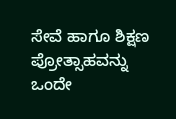ಸೇವೆ ಹಾಗೂ ಶಿಕ್ಷಣ ಪ್ರೋತ್ಸಾಹವನ್ನು ಒಂದೇ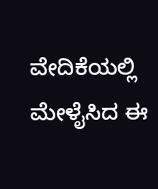ವೇದಿಕೆಯಲ್ಲಿ ಮೇಳೈಸಿದ ಈ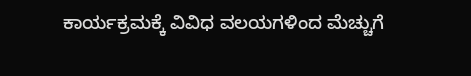ಕಾರ್ಯಕ್ರಮಕ್ಕೆ ವಿವಿಧ ವಲಯಗಳಿಂದ ಮೆಚ್ಚುಗೆ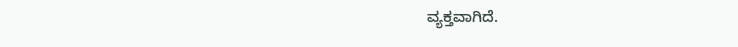ವ್ಯಕ್ತವಾಗಿದೆ.